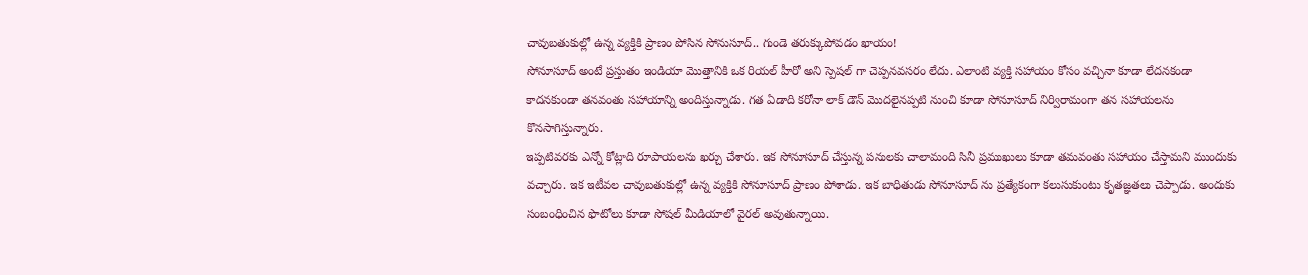చావుబతుకుల్లో ఉన్న వ్యక్తికి ప్రాణం పోసిన సోనుసూద్.. గుండె తరుక్కుపోవడం ఖాయం!
సోనూసూద్ అంటే ప్రస్తుతం ఇండియా మొత్తానికి ఒక రియల్ హీరో అని స్పెషల్ గా చెప్పనవసరం లేదు. ఎలాంటి వ్యక్తి సహాయం కోసం వచ్చినా కూడా లేదనకండా కాదనకుండా తనవంతు సహాయాన్ని అందిస్తున్నాడు. గత ఏడాది కరోనా లాక్ డౌన్ మొదలైనప్పటి నుంచి కూడా సోనూసూద్ నిర్విరామంగా తన సహాయలను కొనసాగిస్తున్నారు.
ఇప్పటివరకు ఎన్నో కోట్లాది రూపాయలను ఖర్చు చేశారు. ఇక సోనూసూద్ చేస్తున్న పనులకు చాలామంది సినీ ప్రముఖులు కూడా తమవంతు సహాయం చేస్తామని ముందుకు వచ్చారు. ఇక ఇటీవల చావుబతుకుల్లో ఉన్న వ్యక్తికి సోనూసూద్ ప్రాణం పోశాడు. ఇక బాధితుడు సోనూసూద్ ను ప్రత్యేకంగా కలుసుకుంటు కృతజ్ఞతలు చెప్పాడు. అందుకు సంబంధించిన ఫొటోలు కూడా సోషల్ మీడియాలో వైరల్ అవుతున్నాయి.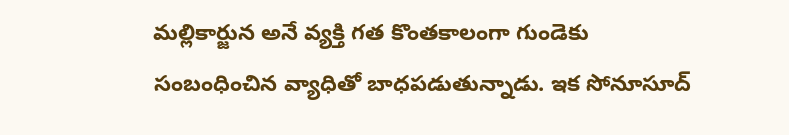మల్లికార్జున అనే వ్యక్తి గత కొంతకాలంగా గుండెకు సంబంధించిన వ్యాధితో బాధపడుతున్నాడు. ఇక సోనూసూద్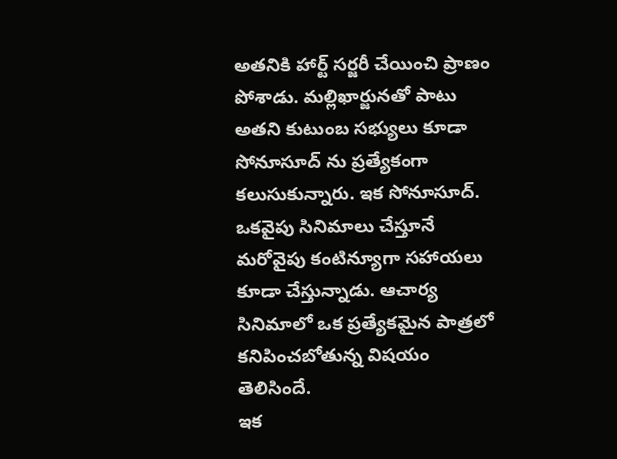అతనికి హార్ట్ సర్జరీ చేయించి ప్రాణం పోశాడు. మల్లిఖార్జునతో పాటు అతని కుటుంబ సభ్యులు కూడా సోనూసూద్ ను ప్రత్యేకంగా కలుసుకున్నారు. ఇక సోనూసూద్. ఒకవైపు సినిమాలు చేస్తూనే మరోవైపు కంటిన్యూగా సహాయలు కూడా చేస్తున్నాడు. ఆచార్య సినిమాలో ఒక ప్రత్యేకమైన పాత్రలో కనిపించబోతున్న విషయం తెలిసిందే.
ఇక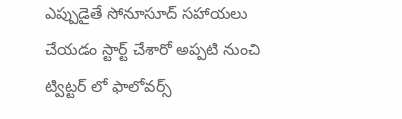ఎప్పుడైతే సోనూసూద్ సహాయలు చేయడం స్టార్ట్ చేశారో అప్పటి నుంచి ట్విట్టర్ లో ఫాలోవర్స్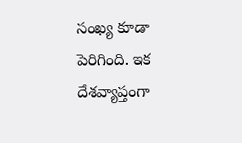సంఖ్య కూడా పెరిగింది. ఇక దేశవ్యాప్తంగా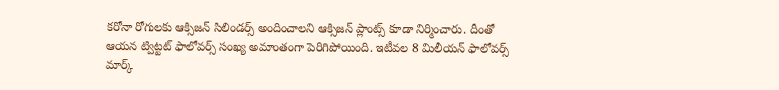కరోనా రోగులకు ఆక్సిజన్ సిలిండర్స్ అందించాలని ఆక్సిజన్ ప్లాంట్స్ కూడా నిర్మించారు. దీంతో ఆయన ట్విట్టట్ ఫాలోవర్స్ సంఖ్య అమాంతంగా పెరిగిపోయింది. ఇటీవల 8 మిలీయన్ ఫాలోవర్స్ మార్క్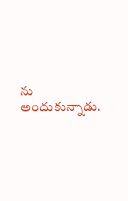ను అందుకున్నాడు.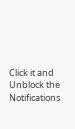Click it and Unblock the Notifications